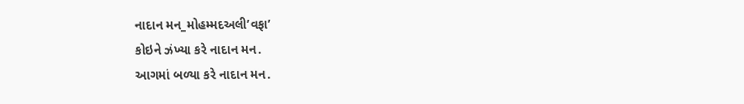નાદાન મન_મોહમ્મદઅલી’વફા’
કોઇને ઝંખ્યા કરે નાદાન મન.
આગમાં બળ્યા કરે નાદાન મન.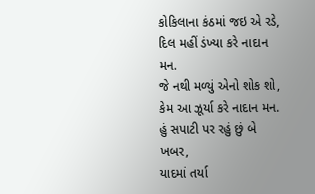કોકિલાના કંઠમાં જઇ એ રડે,
દિલ મહીં ડંખ્યા કરે નાદાન મન.
જે નથી મળ્યું એનો શોક શો,
કેમ આ ઝૂર્યા કરે નાદાન મન.
હું સપાટી પર રહું છું બે ખબર,
યાદમાં તર્યા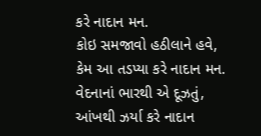કરે નાદાન મન.
કોઇ સમજાવો હઠીલાને હવે,
કેમ આ તડપ્યા કરે નાદાન મન.
વેદનાનાં ભારથી એ દૂઝતું,
આંખથી ઝર્યા કરે નાદાન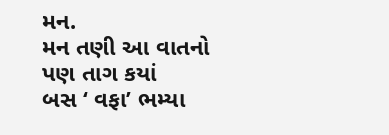મન.
મન તણી આ વાતનો પણ તાગ કયાં
બસ ‘ વફા’ ભમ્યા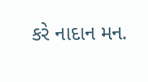કરે નાદાન મન.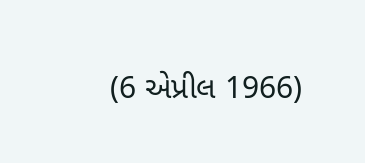(6 એપ્રીલ 1966)